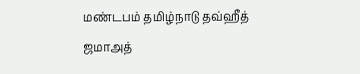மண்டபம் தமிழ்நாடு தவ்ஹீத் ஜமாஅத்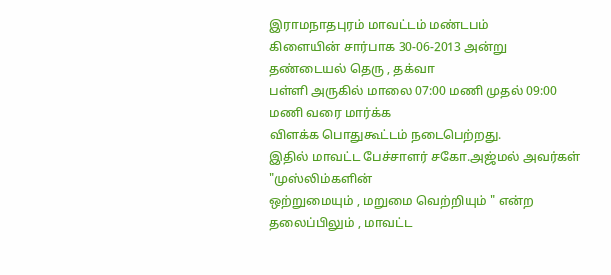இராமநாதபுரம் மாவட்டம் மண்டபம்
கிளையின் சார்பாக 30-06-2013 அன்று தண்டையல் தெரு , தக்வா
பள்ளி அருகில் மாலை 07:00 மணி முதல் 09:00 மணி வரை மார்க்க
விளக்க பொதுகூட்டம் நடைபெற்றது.
இதில் மாவட்ட பேச்சாளர் சகோ.அஜ்மல் அவர்கள் "முஸ்லிம்களின்
ஒற்றுமையும் , மறுமை வெற்றியும் " என்ற தலைப்பிலும் , மாவட்ட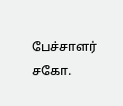பேச்சாளர் சகோ.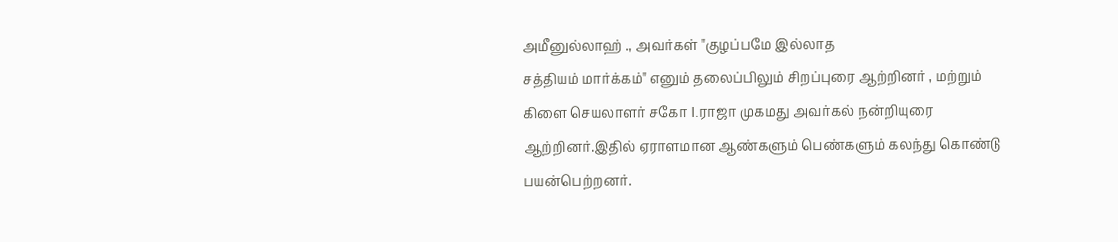அமீனுல்லாஹ் ., அவர்கள் "குழப்பமே இல்லாத
சத்தியம் மார்க்கம்" எனும் தலைப்பிலும் சிறப்புரை ஆற்றினர் , மற்றும்
கிளை செயலாளர் சகோ I.ராஜா முகமது அவர்கல் நன்றியுரை
ஆற்றினர்.இதில் ஏராளமான ஆண்களும் பெண்களும் கலந்து கொண்டு
பயன்பெற்றனர்.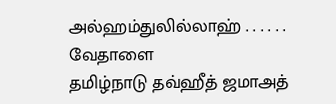அல்ஹம்துலில்லாஹ் . . . . . .
வேதாளை
தமிழ்நாடு தவ்ஹீத் ஜமாஅத்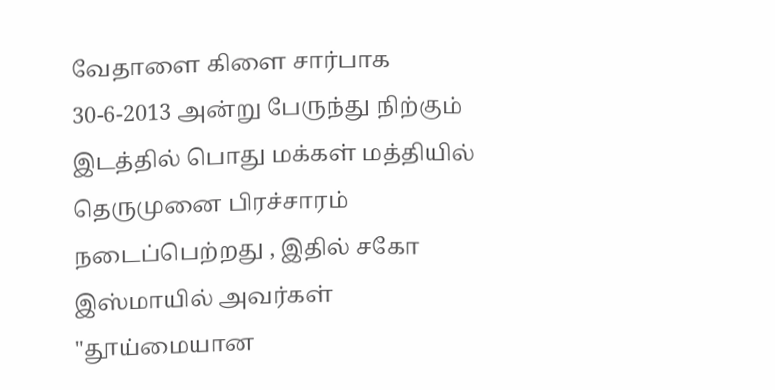வேதாளை கிளை சார்பாக 30-6-2013 அன்று பேருந்து நிற்கும் இடத்தில் பொது மக்கள் மத்தியில் தெருமுனை பிரச்சாரம் நடைப்பெற்றது , இதில் சகோ இஸ்மாயில் அவர்கள் "தூய்மையான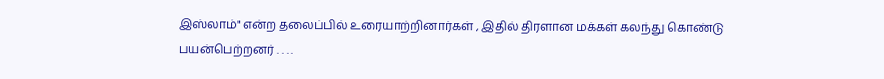இஸ்லாம்" என்ற தலைப்பில் உரையாற்றினார்கள் , இதில் திரளான மக்கள் கலந்து கொண்டு பயன்பெற்றனர் . . . .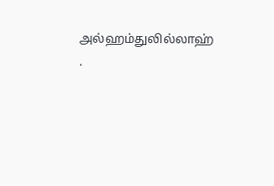அல்ஹம்துலில்லாஹ் .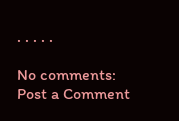. . . . .

No comments:
Post a Comment